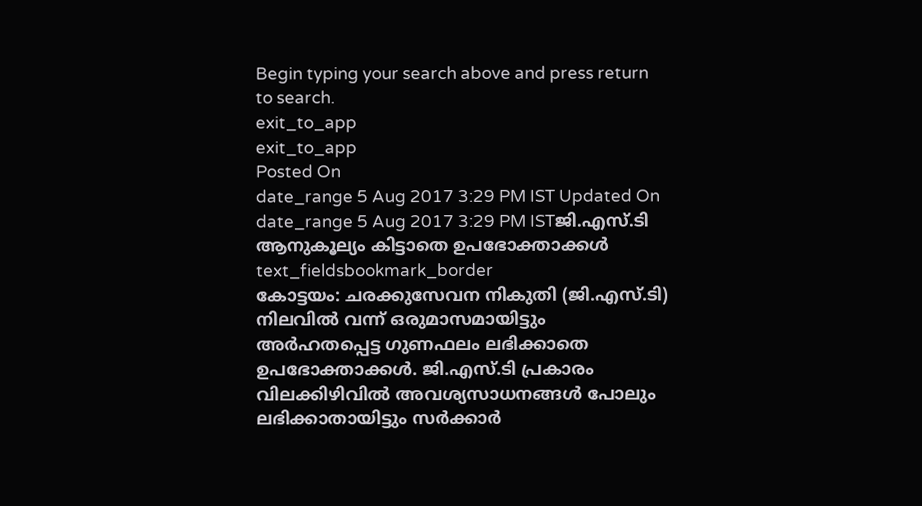Begin typing your search above and press return to search.
exit_to_app
exit_to_app
Posted On
date_range 5 Aug 2017 3:29 PM IST Updated On
date_range 5 Aug 2017 3:29 PM ISTജി.എസ്.ടി ആനുകൂല്യം കിട്ടാതെ ഉപഭോക്താക്കൾ
text_fieldsbookmark_border
കോട്ടയം: ചരക്കുസേവന നികുതി (ജി.എസ്.ടി) നിലവിൽ വന്ന് ഒരുമാസമായിട്ടും അർഹതപ്പെട്ട ഗുണഫലം ലഭിക്കാതെ ഉപഭോക്താക്കൾ. ജി.എസ്.ടി പ്രകാരം വിലക്കിഴിവിൽ അവശ്യസാധനങ്ങൾ പോലും ലഭിക്കാതായിട്ടും സർക്കാർ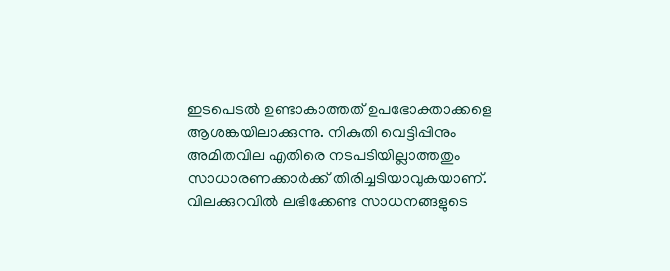ഇടപെടൽ ഉണ്ടാകാത്തത് ഉപഭോക്താക്കളെ ആശങ്കയിലാക്കുന്നു. നികുതി വെട്ടിപ്പിനും അമിതവില എതിരെ നടപടിയില്ലാത്തതും സാധാരണക്കാർക്ക് തിരിച്ചടിയാവുകയാണ്. വിലക്കുറവിൽ ലഭിക്കേണ്ട സാധനങ്ങളുടെ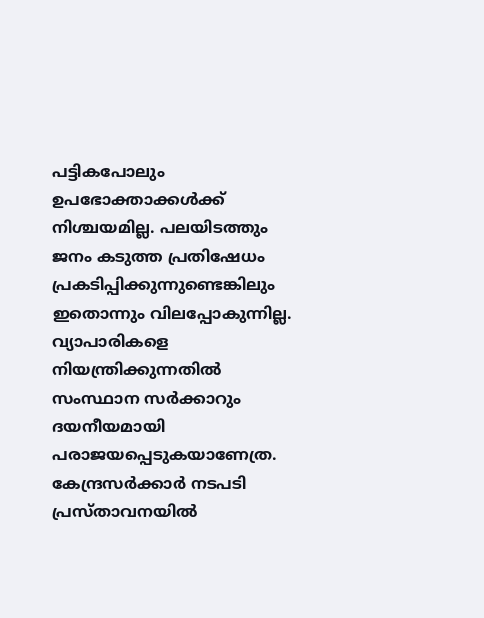പട്ടികപോലും ഉപഭോക്താക്കൾക്ക് നിശ്ചയമില്ല. പലയിടത്തും ജനം കടുത്ത പ്രതിഷേധം പ്രകടിപ്പിക്കുന്നുണ്ടെങ്കിലും ഇതൊന്നും വിലപ്പോകുന്നില്ല. വ്യാപാരികളെ നിയന്ത്രിക്കുന്നതിൽ സംസ്ഥാന സർക്കാറും ദയനീയമായി പരാജയപ്പെടുകയാണേത്ര. കേന്ദ്രസർക്കാർ നടപടി പ്രസ്താവനയിൽ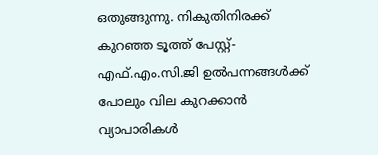ഒതുങ്ങുന്നു. നികുതിനിരക്ക് കുറഞ്ഞ ടൂത്ത് പേസ്റ്റ്-എഫ്.എം.സി.ജി ഉൽപന്നങ്ങൾക്ക് പോലും വില കുറക്കാൻ വ്യാപാരികൾ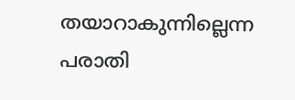തയാറാകുന്നില്ലെന്ന പരാതി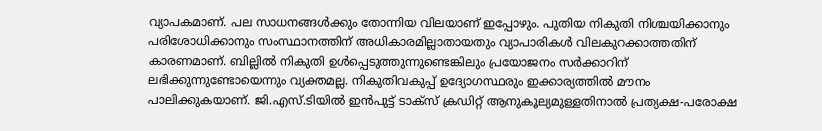വ്യാപകമാണ്. പല സാധനങ്ങൾക്കും തോന്നിയ വിലയാണ് ഇപ്പോഴും. പുതിയ നികുതി നിശ്ചയിക്കാനും പരിശോധിക്കാനും സംസ്ഥാനത്തിന് അധികാരമില്ലാതായതും വ്യാപാരികൾ വിലകുറക്കാത്തതിന് കാരണമാണ്. ബില്ലിൽ നികുതി ഉൾപ്പെടുത്തുന്നുണ്ടെങ്കിലും പ്രയോജനം സർക്കാറിന് ലഭിക്കുന്നുണ്ടോയെന്നും വ്യക്തമല്ല. നികുതിവകുപ്പ് ഉദ്യോഗസ്ഥരും ഇക്കാര്യത്തിൽ മൗനം പാലിക്കുകയാണ്. ജി.എസ്.ടിയിൽ ഇൻപുട്ട് ടാക്സ് ക്രഡിറ്റ് ആനുകൂല്യമുള്ളതിനാൽ പ്രത്യക്ഷ-പരോക്ഷ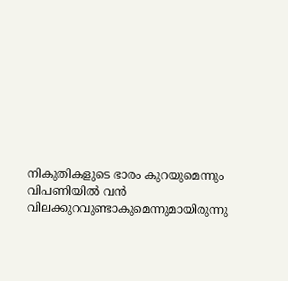നികുതികളുടെ ഭാരം കുറയുമെന്നും വിപണിയിൽ വൻ വിലക്കുറവുണ്ടാകുമെന്നുമായിരുന്നു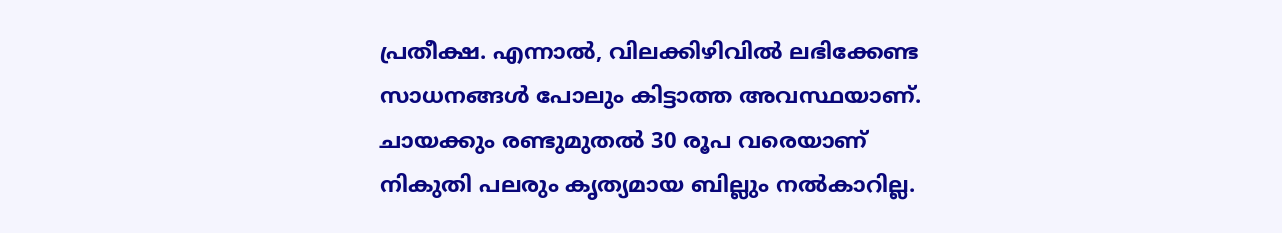പ്രതീക്ഷ. എന്നാൽ, വിലക്കിഴിവിൽ ലഭിക്കേണ്ട സാധനങ്ങൾ പോലും കിട്ടാത്ത അവസ്ഥയാണ്. ചായക്കും രണ്ടുമുതൽ 30 രൂപ വരെയാണ് നികുതി പലരും കൃത്യമായ ബില്ലും നൽകാറില്ല.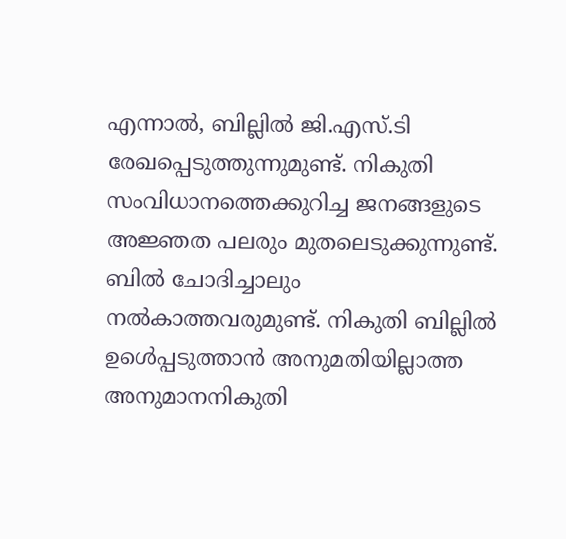എന്നാൽ, ബില്ലിൽ ജി.എസ്.ടി രേഖപ്പെടുത്തുന്നുമുണ്ട്. നികുതി സംവിധാനത്തെക്കുറിച്ച ജനങ്ങളുടെ അജ്ഞത പലരും മുതലെടുക്കുന്നുണ്ട്. ബിൽ ചോദിച്ചാലും നൽകാത്തവരുമുണ്ട്. നികുതി ബില്ലിൽ ഉൾെപ്പടുത്താൻ അനുമതിയില്ലാത്ത അനുമാനനികുതി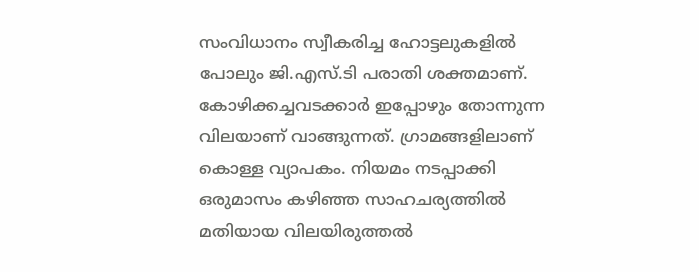സംവിധാനം സ്വീകരിച്ച ഹോട്ടലുകളിൽ പോലും ജി.എസ്.ടി പരാതി ശക്തമാണ്. കോഴിക്കച്ചവടക്കാർ ഇപ്പോഴും തോന്നുന്ന വിലയാണ് വാങ്ങുന്നത്. ഗ്രാമങ്ങളിലാണ് കൊള്ള വ്യാപകം. നിയമം നടപ്പാക്കി ഒരുമാസം കഴിഞ്ഞ സാഹചര്യത്തിൽ മതിയായ വിലയിരുത്തൽ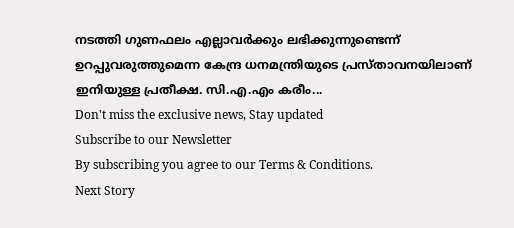നടത്തി ഗുണഫലം എല്ലാവർക്കും ലഭിക്കുന്നുണ്ടെന്ന് ഉറപ്പുവരുത്തുമെന്ന കേന്ദ്ര ധനമന്ത്രിയുടെ പ്രസ്താവനയിലാണ് ഇനിയുള്ള പ്രതീക്ഷ. സി.എ.എം കരീം...
Don't miss the exclusive news, Stay updated
Subscribe to our Newsletter
By subscribing you agree to our Terms & Conditions.
Next Story